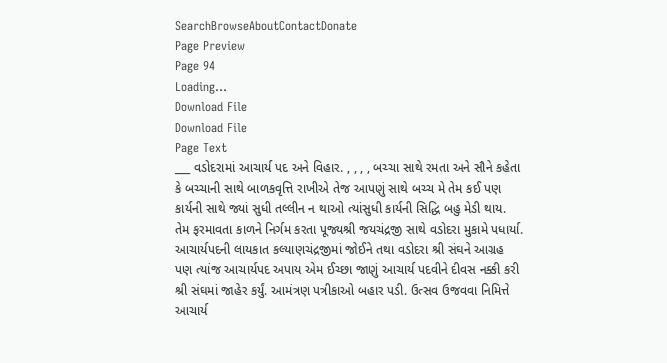SearchBrowseAboutContactDonate
Page Preview
Page 94
Loading...
Download File
Download File
Page Text
___ વડોદરામાં આચાર્ય પદ અને વિહાર. , , , , બચ્ચા સાથે રમતા અને સૌને કહેતા કે બચ્ચાની સાથે બાળકવૃત્તિ રાખીએ તેજ આપણું સાથે બચ્ચ મે તેમ કઈ પણ કાર્યની સાથે જ્યાં સુધી તલ્લીન ન થાઓ ત્યાંસુધી કાર્યની સિદ્ધિ બહુ મેડી થાય. તેમ ફરમાવતા કાળને નિર્ગમ કરતા પૂજ્યશ્રી જયચંદ્રજી સાથે વડોદરા મુકામે પધાર્યા. આચાર્યપદની લાયકાત કલ્યાણચંદ્રજીમાં જોઈને તથા વડોદરા શ્રી સંઘને આગ્રહ પણ ત્યાંજ આચાર્યપદ અપાય એમ ઈચ્છા જાણું આચાર્ય પદવીને દીવસ નક્કી કરી શ્રી સંઘમાં જાહેર કર્યું. આમંત્રણ પત્રીકાઓ બહાર પડી. ઉત્સવ ઉજવવા નિમિત્તે આચાર્ય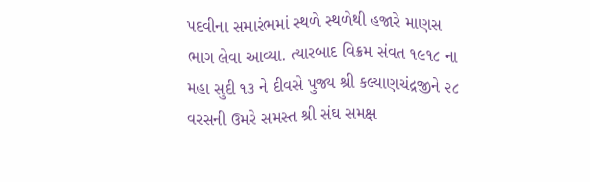પદવીના સમારંભમાં સ્થળે સ્થળેથી હજારે માણસ ભાગ લેવા આવ્યા. ત્યારબાદ વિક્રમ સંવત ૧૯૧૮ ના મહા સુદી ૧૩ ને દીવસે પુજ્ય શ્રી કલ્યાણચંદ્રજીને ૨૮ વરસની ઉમરે સમસ્ત શ્રી સંઘ સમક્ષ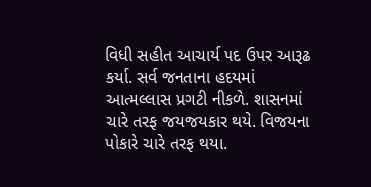વિધી સહીત આચાર્ય પદ ઉપર આરૂઢ કર્યા. સર્વ જનતાના હદયમાં આત્મલ્લાસ પ્રગટી નીકળે. શાસનમાં ચારે તરફ જયજયકાર થયે. વિજયના પોકારે ચારે તરફ થયા.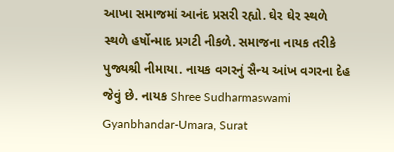આખા સમાજમાં આનંદ પ્રસરી રહ્યો. ઘેર ઘેર સ્થળે સ્થળે હર્ષોન્માદ પ્રગટી નીકળે. સમાજના નાયક તરીકે પુજ્યશ્રી નીમાયા. નાયક વગરનું સૈન્ય આંખ વગરના દેહ જેવું છે. નાયક Shree Sudharmaswami Gyanbhandar-Umara, Surat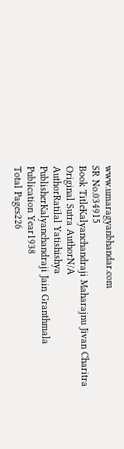www.umaragyanbhandar.com
SR No.034915
Book TitleKalyanchandraji Maharajnu Jivan Charitra
Original Sutra AuthorN/A
AuthorRatilal Yatishishya
PublisherKalyanchandraji Jain Granthmala
Publication Year1938
Total Pages226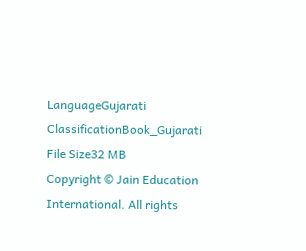LanguageGujarati
ClassificationBook_Gujarati
File Size32 MB
Copyright © Jain Education International. All rights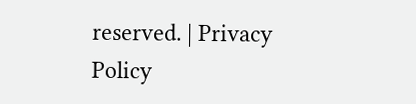reserved. | Privacy Policy